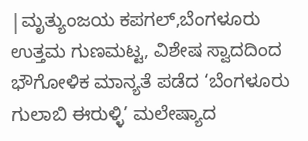|ಮೃತ್ಯುಂಜಯ ಕಪಗಲ್,ಬೆಂಗಳೂರು
ಉತ್ತಮ ಗುಣಮಟ್ಟ, ವಿಶೇಷ ಸ್ವಾದದಿಂದ ಭೌಗೋಳಿಕ ಮಾನ್ಯತೆ ಪಡೆದ ‘ಬೆಂಗಳೂರು ಗುಲಾಬಿ ಈರುಳ್ಳಿ’ ಮಲೇಷ್ಯಾದ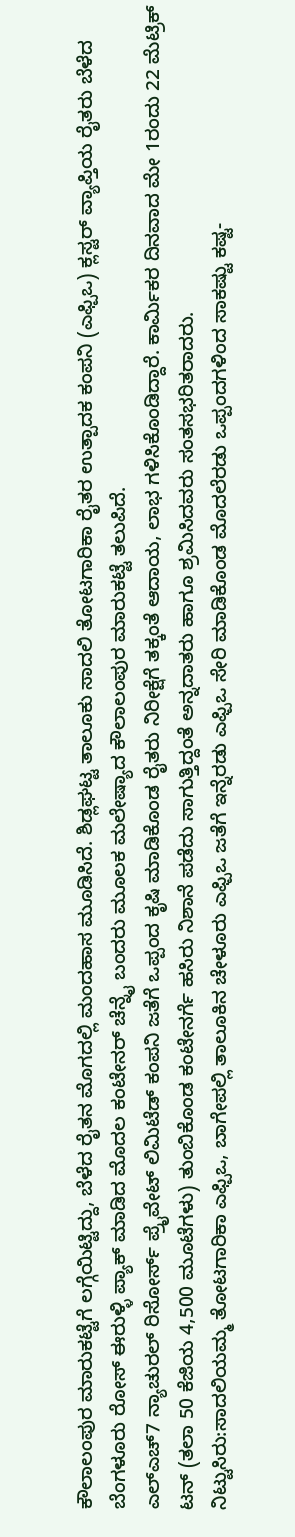ಕೌಲಾಲಂಪುರ ಮಾರುಕಟ್ಟೆಗೆ ಲಗ್ಗೆಯಿಟ್ಟಿದ್ದು, ಬೆಳೆದ ರೈತನ ಮೊಗದಲ್ಲಿ ಮಂದಹಾಸ ಮೂಡಿಸಿದೆ. ಶಿಡ್ಲಘಟ್ಟ ತಾಲೂಕು ಸಾದಲಿ ತೋಟಗಾರಿಕಾ ರೈತರ ಉತ್ಪಾದಕ ಕಂಪನಿ (ಎಫ್ಪಿಒ) ಕ್ಲಸ್ಟರ್ ವ್ಯಾಪ್ತಿಯ ರೈತರು ಬೆಳೆದ ಬೆಂಗಳೂರು ರೋಸ್ ಈರುಳ್ಳಿ ಪ್ಯಾಕ್ ಮಾಡಿದ ಮೊದಲ ಕಂಟೇನರ್ ಚೆನ್ನೈ ಬಂದರು ಮೂಲಕ ಮಲೇಷ್ಯಾದ ಕೌಲಾಲಂಪುರ ಮಾರುಕಟ್ಟೆ ತಲುಪಿದೆ.
ಎಲ್ಎಚ್7 ನ್ಯಾಚುರಲ್ ರಿಸೋರ್ಸ್ ಪ್ರೖೆವೇಟ್ ಲಿಮಿಟೆಡ್ ಕಂಪನಿ ಜತೆಗೆ ಒಪ್ಪಂದ ಕೃಷಿ ಮಾಡಿಕೊಂಡ ರೈತರು ನಿರೀಕ್ಷೆಗೆ ತಕ್ಕಂತೆ ಆದಾಯ, ಲಾಭ ಗಳಿಸಿಕೊಂಡಿದ್ದಾರೆ. ಕಾರ್ವಿುಕರ ದಿನವಾದ ಮೇ 1ರಂದು 22 ಮೆಟ್ರಿಕ್ ಟನ್ (ತಲಾ 50 ಕೆಜಿಯ 4,500 ಮೂಟೆಗಳು) ತುಂಬಿಕೊಂಡ ಕಂಟೇನರ್ಗೆ ಹಸಿರು ನಿಶಾನೆ ಪಡೆದು ಸಾಗುತ್ತಿದ್ದಂತೆ ಅನ್ನದಾತರು ಹಾಗೂ ಶ್ರಮಿಸಿದವರು ಸಂತಸಭರಿತರಾದರು.
ನಿಟ್ಟುಸಿರು:ಸಾದಲಿಯಮ್ಮ ತೋಟಗಾರಿಕಾ ಎಫ್ಪಿಒ, ಬಾಗೇಪಲ್ಲಿ ತಾಲೂಕಿನ ಚೇಳೂರು ಎಫ್ಪಿಒ ಜತೆಗೆ ಇನ್ನೆರಡು ಎಫ್ಪಿಒ ಸೇರಿ ಮಾಡಿಕೊಂಡ ಮೊದಲೆರಡು ಒಪ್ಪಂದಗಳಿಂದ ಸಾಕಷ್ಟು ಕಷ್ಟ-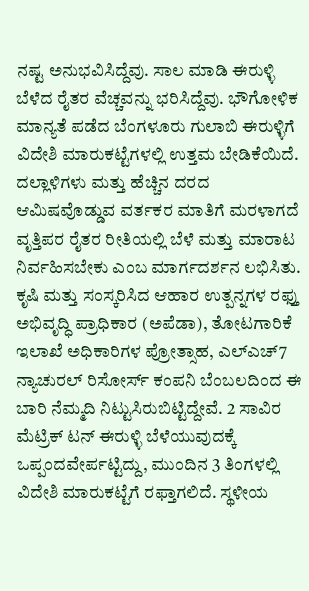ನಷ್ಟ ಅನುಭವಿಸಿದ್ದೆವು. ಸಾಲ ಮಾಡಿ ಈರುಳ್ಳಿ ಬೆಳೆದ ರೈತರ ವೆಚ್ಚವನ್ನು ಭರಿಸಿದ್ದೆವು. ಭೌಗೋಳಿಕ ಮಾನ್ಯತೆ ಪಡೆದ ಬೆಂಗಳೂರು ಗುಲಾಬಿ ಈರುಳ್ಳಿಗೆ ವಿದೇಶಿ ಮಾರುಕಟ್ಟೆಗಳಲ್ಲಿ ಉತ್ತಮ ಬೇಡಿಕೆಯಿದೆ. ದಲ್ಲಾಳಿಗಳು ಮತ್ತು ಹೆಚ್ಚಿನ ದರದ ಆಮಿಷವೊಡ್ಡುವ ವರ್ತಕರ ಮಾತಿಗೆ ಮರಳಾಗದೆ ವೃತ್ತಿಪರ ರೈತರ ರೀತಿಯಲ್ಲಿ ಬೆಳೆ ಮತ್ತು ಮಾರಾಟ ನಿರ್ವಹಿಸಬೇಕು ಎಂಬ ಮಾರ್ಗದರ್ಶನ ಲಭಿಸಿತು.
ಕೃಷಿ ಮತ್ತು ಸಂಸ್ಕರಿಸಿದ ಆಹಾರ ಉತ್ಪನ್ನಗಳ ರಫ್ತು ಅಭಿವೃದ್ಧಿ ಪ್ರಾಧಿಕಾರ (ಅಪೆಡಾ), ತೋಟಗಾರಿಕೆ ಇಲಾಖೆ ಅಧಿಕಾರಿಗಳ ಪ್ರೋತ್ಸಾಹ, ಎಲ್ಎಚ್7 ನ್ಯಾಚುರಲ್ ರಿಸೋರ್ಸ್ ಕಂಪನಿ ಬೆಂಬಲದಿಂದ ಈ ಬಾರಿ ನೆಮ್ಮದಿ ನಿಟ್ಟುಸಿರುಬಿಟ್ಟಿದ್ದೇವೆ. 2 ಸಾವಿರ ಮೆಟ್ರಿಕ್ ಟನ್ ಈರುಳ್ಳಿ ಬೆಳೆಯುವುದಕ್ಕೆ ಒಪ್ಪಂದವೇರ್ಪಟ್ಟಿದ್ದು, ಮುಂದಿನ 3 ತಿಂಗಳಲ್ಲಿ ವಿದೇಶಿ ಮಾರುಕಟ್ಟೆಗೆ ರಫ್ತಾಗಲಿದೆ. ಸ್ಥಳೀಯ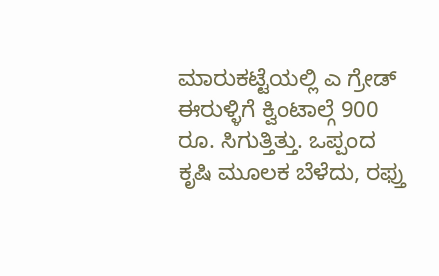ಮಾರುಕಟ್ಟೆಯಲ್ಲಿ ಎ ಗ್ರೇಡ್ ಈರುಳ್ಳಿಗೆ ಕ್ವಿಂಟಾಲ್ಗೆ 900 ರೂ. ಸಿಗುತ್ತಿತ್ತು. ಒಪ್ಪಂದ ಕೃಷಿ ಮೂಲಕ ಬೆಳೆದು, ರಫ್ತು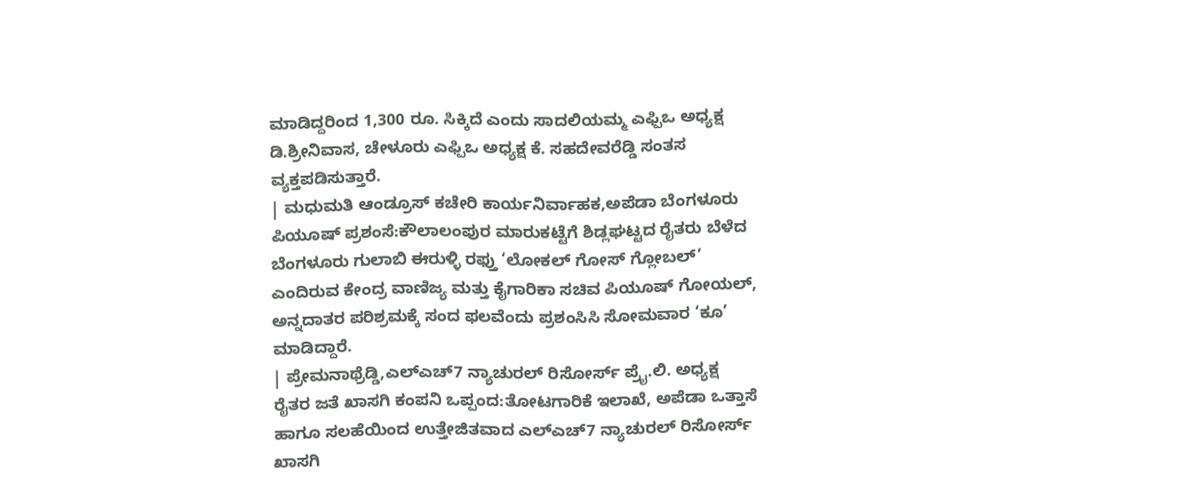ಮಾಡಿದ್ದರಿಂದ 1,300 ರೂ. ಸಿಕ್ಕಿದೆ ಎಂದು ಸಾದಲಿಯಮ್ಮ ಎಫ್ಪಿಒ ಅಧ್ಯಕ್ಷ ಡಿ.ಶ್ರೀನಿವಾಸ, ಚೇಳೂರು ಎಫ್ಪಿಒ ಅಧ್ಯಕ್ಷ ಕೆ. ಸಹದೇವರೆಡ್ಡಿ ಸಂತಸ ವ್ಯಕ್ತಪಡಿಸುತ್ತಾರೆ.
| ಮಧುಮತಿ ಆಂಡ್ರೂಸ್ ಕಚೇರಿ ಕಾರ್ಯನಿರ್ವಾಹಕ,ಅಪೆಡಾ ಬೆಂಗಳೂರು
ಪಿಯೂಷ್ ಪ್ರಶಂಸೆ:ಕೌಲಾಲಂಪುರ ಮಾರುಕಟ್ಟೆಗೆ ಶಿಡ್ಲಘಟ್ಟದ ರೈತರು ಬೆಳೆದ ಬೆಂಗಳೂರು ಗುಲಾಬಿ ಈರುಳ್ಳಿ ರಫ್ತು ‘ಲೋಕಲ್ ಗೋಸ್ ಗ್ಲೋಬಲ್’ ಎಂದಿರುವ ಕೇಂದ್ರ ವಾಣಿಜ್ಯ ಮತ್ತು ಕೈಗಾರಿಕಾ ಸಚಿವ ಪಿಯೂಷ್ ಗೋಯಲ್, ಅನ್ನದಾತರ ಪರಿಶ್ರಮಕ್ಕೆ ಸಂದ ಫಲವೆಂದು ಪ್ರಶಂಸಿಸಿ ಸೋಮವಾರ ‘ಕೂ’ ಮಾಡಿದ್ದಾರೆ.
| ಪ್ರೇಮನಾಥ್ರೆಡ್ಡಿ,ಎಲ್ಎಚ್7 ನ್ಯಾಚುರಲ್ ರಿಸೋರ್ಸ್ ಪ್ರೖೆ.ಲಿ. ಅಧ್ಯಕ್ಷ
ರೈತರ ಜತೆ ಖಾಸಗಿ ಕಂಪನಿ ಒಪ್ಪಂದ:ತೋಟಗಾರಿಕೆ ಇಲಾಖೆ, ಅಪೆಡಾ ಒತ್ತಾಸೆ ಹಾಗೂ ಸಲಹೆಯಿಂದ ಉತ್ತೇಜಿತವಾದ ಎಲ್ಎಚ್7 ನ್ಯಾಚುರಲ್ ರಿಸೋರ್ಸ್ ಖಾಸಗಿ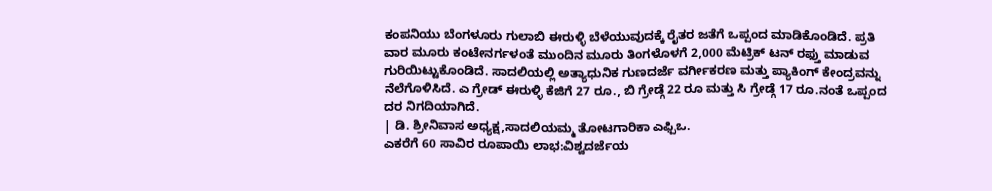ಕಂಪನಿಯು ಬೆಂಗಳೂರು ಗುಲಾಬಿ ಈರುಳ್ಳಿ ಬೆಳೆಯುವುದಕ್ಕೆ ರೈತರ ಜತೆಗೆ ಒಪ್ಪಂದ ಮಾಡಿಕೊಂಡಿದೆ. ಪ್ರತಿ ವಾರ ಮೂರು ಕಂಟೇನರ್ಗಳಂತೆ ಮುಂದಿನ ಮೂರು ತಿಂಗಳೊಳಗೆ 2,000 ಮೆಟ್ರಿಕ್ ಟನ್ ರಫ್ತು ಮಾಡುವ ಗುರಿಯಿಟ್ಟುಕೊಂಡಿದೆ. ಸಾದಲಿಯಲ್ಲಿ ಅತ್ಯಾಧುನಿಕ ಗುಣದರ್ಜೆ ವರ್ಗೀಕರಣ ಮತ್ತು ಪ್ಯಾಕಿಂಗ್ ಕೇಂದ್ರವನ್ನು ನೆಲೆಗೊಳಿಸಿದೆ. ಎ ಗ್ರೇಡ್ ಈರುಳ್ಳಿ ಕೆಜಿಗೆ 27 ರೂ., ಬಿ ಗ್ರೇಡ್ಗೆ 22 ರೂ ಮತ್ತು ಸಿ ಗ್ರೇಡ್ಗೆ 17 ರೂ.ನಂತೆ ಒಪ್ಪಂದ ದರ ನಿಗದಿಯಾಗಿದೆ.
| ಡಿ. ಶ್ರೀನಿವಾಸ ಅಧ್ಯಕ್ಷ,ಸಾದಲಿಯಮ್ಮ ತೋಟಗಾರಿಕಾ ಎಫ್ಪಿಒ.
ಎಕರೆಗೆ 60 ಸಾವಿರ ರೂಪಾಯಿ ಲಾಭ:ವಿಶ್ವದರ್ಜೆಯ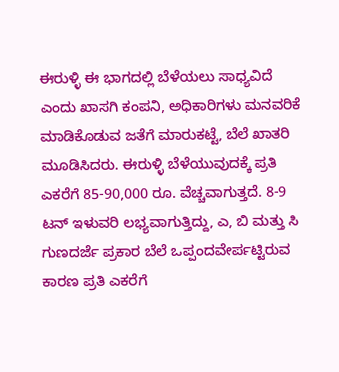ಈರುಳ್ಳಿ ಈ ಭಾಗದಲ್ಲಿ ಬೆಳೆಯಲು ಸಾಧ್ಯವಿದೆ ಎಂದು ಖಾಸಗಿ ಕಂಪನಿ, ಅಧಿಕಾರಿಗಳು ಮನವರಿಕೆ ಮಾಡಿಕೊಡುವ ಜತೆಗೆ ಮಾರುಕಟ್ಟೆ, ಬೆಲೆ ಖಾತರಿ ಮೂಡಿಸಿದರು. ಈರುಳ್ಳಿ ಬೆಳೆಯುವುದಕ್ಕೆ ಪ್ರತಿ ಎಕರೆಗೆ 85-90,000 ರೂ. ವೆಚ್ಚವಾಗುತ್ತದೆ. 8-9 ಟನ್ ಇಳುವರಿ ಲಭ್ಯವಾಗುತ್ತಿದ್ದು, ಎ, ಬಿ ಮತ್ತು ಸಿ ಗುಣದರ್ಜೆ ಪ್ರಕಾರ ಬೆಲೆ ಒಪ್ಪಂದವೇರ್ಪಟ್ಟಿರುವ ಕಾರಣ ಪ್ರತಿ ಎಕರೆಗೆ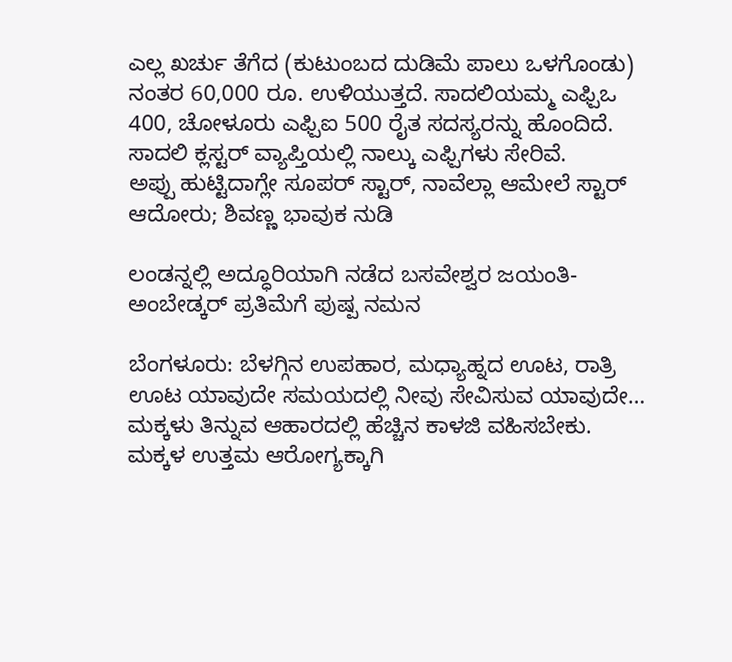ಎಲ್ಲ ಖರ್ಚು ತೆಗೆದ (ಕುಟುಂಬದ ದುಡಿಮೆ ಪಾಲು ಒಳಗೊಂಡು) ನಂತರ 60,000 ರೂ. ಉಳಿಯುತ್ತದೆ. ಸಾದಲಿಯಮ್ಮ ಎಫ್ಪಿಒ 400, ಚೋಳೂರು ಎಫ್ಪಿಐ 500 ರೈತ ಸದಸ್ಯರನ್ನು ಹೊಂದಿದೆ. ಸಾದಲಿ ಕ್ಲಸ್ಟರ್ ವ್ಯಾಪ್ತಿಯಲ್ಲಿ ನಾಲ್ಕು ಎಫ್ಪಿಗಳು ಸೇರಿವೆ.
ಅಪ್ಪು ಹುಟ್ಟಿದಾಗ್ಲೇ ಸೂಪರ್ ಸ್ಟಾರ್, ನಾವೆಲ್ಲಾ ಆಮೇಲೆ ಸ್ಟಾರ್ ಆದೋರು; ಶಿವಣ್ಣ ಭಾವುಕ ನುಡಿ

ಲಂಡನ್ನಲ್ಲಿ ಅದ್ಧೂರಿಯಾಗಿ ನಡೆದ ಬಸವೇಶ್ವರ ಜಯಂತಿ- ಅಂಬೇಡ್ಕರ್ ಪ್ರತಿಮೆಗೆ ಪುಷ್ಪ ನಮನ

ಬೆಂಗಳೂರು: ಬೆಳಗ್ಗಿನ ಉಪಹಾರ, ಮಧ್ಯಾಹ್ನದ ಊಟ, ರಾತ್ರಿ ಊಟ ಯಾವುದೇ ಸಮಯದಲ್ಲಿ ನೀವು ಸೇವಿಸುವ ಯಾವುದೇ…
ಮಕ್ಕಳು ತಿನ್ನುವ ಆಹಾರದಲ್ಲಿ ಹೆಚ್ಚಿನ ಕಾಳಜಿ ವಹಿಸಬೇಕು. ಮಕ್ಕಳ ಉತ್ತಮ ಆರೋಗ್ಯಕ್ಕಾಗಿ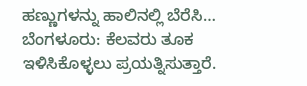ಹಣ್ಣುಗಳನ್ನು ಹಾಲಿನಲ್ಲಿ ಬೆರೆಸಿ…
ಬೆಂಗಳೂರು: ಕೆಲವರು ತೂಕ ಇಳಿಸಿಕೊಳ್ಳಲು ಪ್ರಯತ್ನಿಸುತ್ತಾರೆ.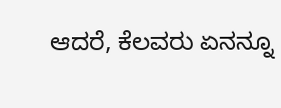ಆದರೆ, ಕೆಲವರು ಏನನ್ನೂ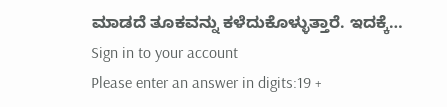ಮಾಡದೆ ತೂಕವನ್ನು ಕಳೆದುಕೊಳ್ಳುತ್ತಾರೆ. ಇದಕ್ಕೆ…
Sign in to your account
Please enter an answer in digits:19 +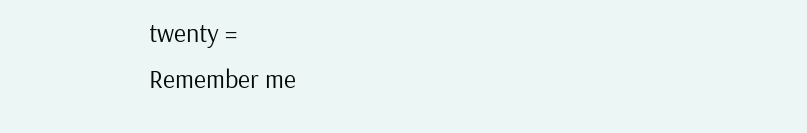twenty =
Remember me